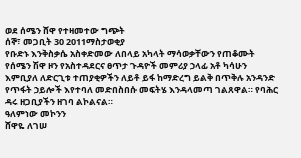ወደ ሰሜን ሸዋ የተዛመተው ግጭት
ሰኞ፣ መጋቢት 30 2011ማስታወቂያ
የቡድኑ እንቅስቃሴ አስቀድመው ለበላይ አካላት ማሳወቃቸውን የጠቆሙት የሰሜን ሽዋ ዞን የአስተዳደርና ፀጥታ ጉዳዮች መምሪያ ኃላፊ አቶ ካሳሁን እምቢያለ ለድርጊቱ ተጠያቂዎችን ለይቶ ይፋ ከማድረግ ይልቅ በጥቅሉ አንዳንድ የጥፋት ኃይሎች እየተባለ መድበስበሱ መፍትሄ እንዳላመጣ ገልጸዋል። የባሕር ዳሩ ዘጋቢያችን ዘገባ ልኮልናል።
ዓለምነው መኮንን
ሸዋዬ ለገሠ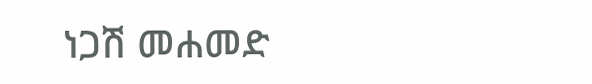ነጋሽ መሐመድ